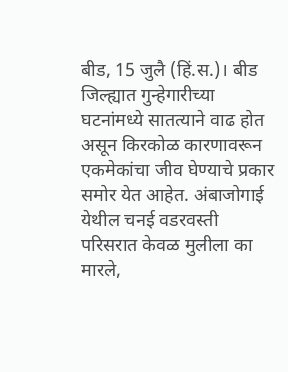बीड, 15 जुलै (हिं.स.)। बीड जिल्ह्यात गुन्हेगारीच्या घटनांमध्ये सातत्याने वाढ होत असून किरकोळ कारणावरून एकमेकांचा जीव घेण्याचे प्रकार समोर येत आहेत. अंबाजोगाई येथील चनई वडरवस्ती परिसरात केवळ मुलीला का मारले,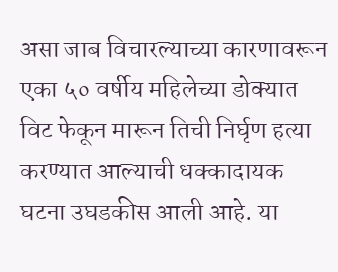असा जाब विचारल्याच्या कारणावरून एका ५० वर्षीय महिलेच्या डोक्यात विट फेकून मारून तिची निर्घृण हत्या करण्यात आल्याची धक्कादायक घटना उघडकीस आली आहे. या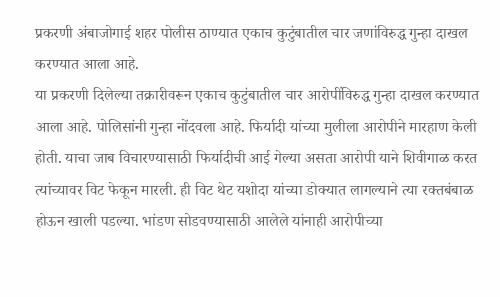प्रकरणी अंबाजोगाई शहर पोलीस ठाण्यात एकाच कुटुंबातील चार जणांविरुद्ध गुन्हा दाखल करण्यात आला आहे.
या प्रकरणी दिलेल्या तक्रारीवरून एकाच कुटुंबातील चार आरोपींविरुद्ध गुन्हा दाखल करण्यात आला आहे. पोलिसांनी गुन्हा नोंदवला आहे. फिर्यादी यांच्या मुलीला आरोपीने मारहाण केली होती. याचा जाब विचारण्यासाठी फिर्यादीची आई गेल्या असता आरोपी याने शिवीगाळ करत त्यांच्यावर विट फेकून मारली. ही विट थेट यशोदा यांच्या डोक्यात लागल्याने त्या रक्तबंबाळ होऊन खाली पडल्या. भांडण सोडवण्यासाठी आलेले यांनाही आरोपीच्या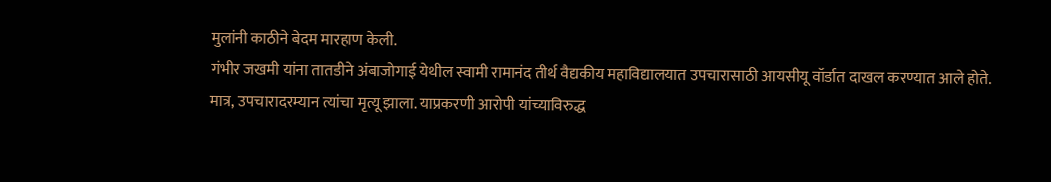मुलांनी काठीने बेदम मारहाण केली.
गंभीर जखमी यांना तातडीने अंबाजोगाई येथील स्वामी रामानंद तीर्थ वैद्यकीय महाविद्यालयात उपचारासाठी आयसीयू वॉर्डात दाखल करण्यात आले होते. मात्र, उपचारादरम्यान त्यांचा मृत्यू झाला. याप्रकरणी आरोपी यांच्याविरुद्ध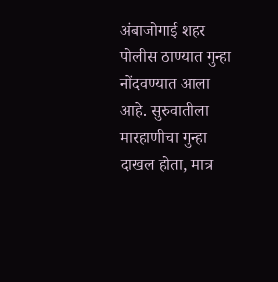अंबाजोगाई शहर पोलीस ठाण्यात गुन्हा नोंदवण्यात आला आहे. सुरुवातीला मारहाणीचा गुन्हा दाखल होता, मात्र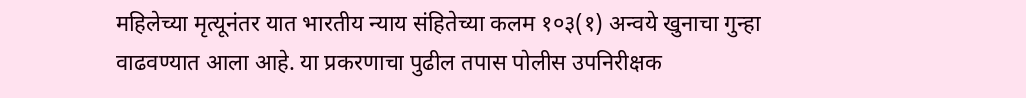महिलेच्या मृत्यूनंतर यात भारतीय न्याय संहितेच्या कलम १०३(१) अन्वये खुनाचा गुन्हा वाढवण्यात आला आहे. या प्रकरणाचा पुढील तपास पोलीस उपनिरीक्षक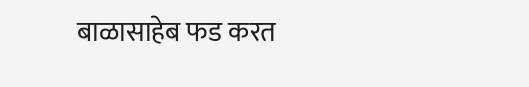बाळासाहेब फड करत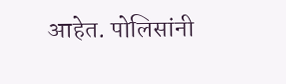आहेत. पोलिसांनी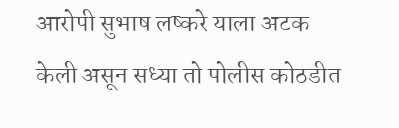आरोपी सुभाष लष्करे याला अटक केली असून सध्या तो पोलीस कोठडीत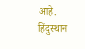आहे.
हिंदुस्थान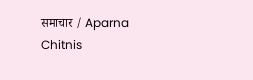समाचार / Aparna Chitnis